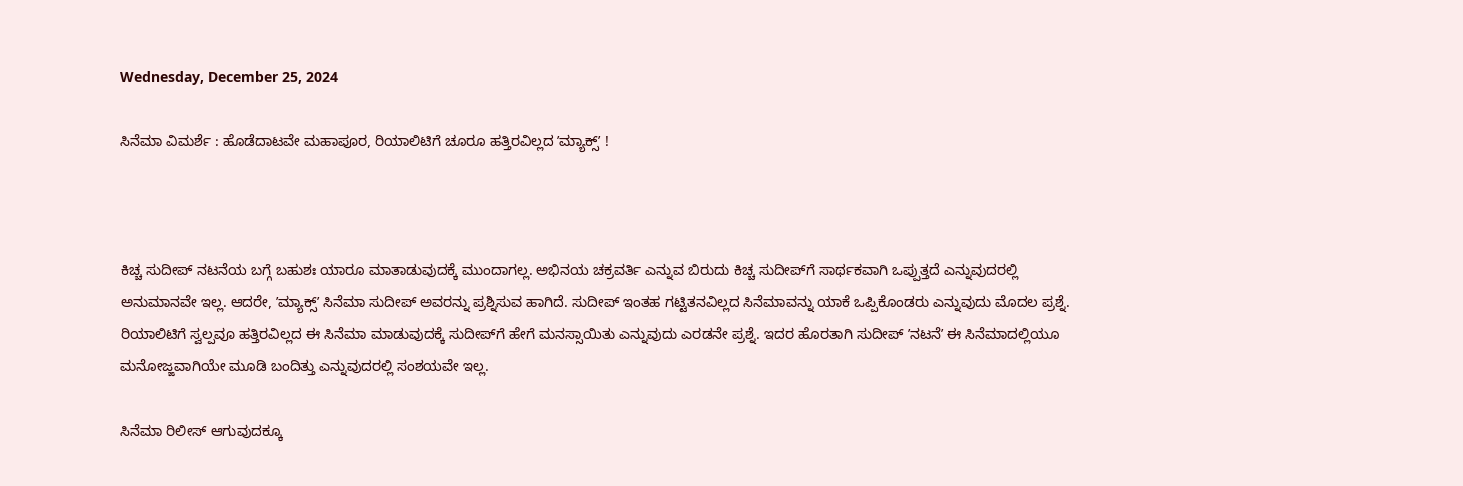Wednesday, December 25, 2024

ಸಿನೆಮಾ ವಿಮರ್ಶೆ : ಹೊಡೆದಾಟವೇ ಮಹಾಪೂರ, ರಿಯಾಲಿಟಿಗೆ ಚೂರೂ ಹತ್ತಿರವಿಲ್ಲದ ʼಮ್ಯಾಕ್ಸ್‌ʼ !



ಕಿಚ್ಚ ಸುದೀಪ್‌ ನಟನೆಯ ಬಗ್ಗೆ ಬಹುಶಃ ಯಾರೂ ಮಾತಾಡುವುದಕ್ಕೆ ಮುಂದಾಗಲ್ಲ. ಅಭಿನಯ ಚಕ್ರವರ್ತಿ ಎನ್ನುವ ಬಿರುದು ಕಿಚ್ಚ ಸುದೀಪ್‌ಗೆ ಸಾರ್ಥಕವಾಗಿ ಒಪ್ಪುತ್ತದೆ ಎನ್ನುವುದರಲ್ಲಿ ಅನುಮಾನವೇ ಇಲ್ಲ. ಆದರೇ, ʼಮ್ಯಾಕ್ಸ್‌ʼ ಸಿನೆಮಾ ಸುದೀಪ್‌ ಅವರನ್ನು ಪ್ರಶ್ನಿಸುವ ಹಾಗಿದೆ. ಸುದೀಪ್‌ ಇಂತಹ ಗಟ್ಟಿತನವಿಲ್ಲದ ಸಿನೆಮಾವನ್ನು ಯಾಕೆ ಒಪ್ಪಿಕೊಂಡರು ಎನ್ನುವುದು ಮೊದಲ ಪ್ರಶ್ನೆ. ರಿಯಾಲಿಟಿಗೆ ಸ್ವಲ್ಪವೂ ಹತ್ತಿರವಿಲ್ಲದ ಈ ಸಿನೆಮಾ ಮಾಡುವುದಕ್ಕೆ ಸುದೀಪ್‌ಗೆ ಹೇಗೆ ಮನಸ್ಸಾಯಿತು ಎನ್ನುವುದು ಎರಡನೇ ಪ್ರಶ್ನೆ. ಇದರ ಹೊರತಾಗಿ ಸುದೀಪ್‌ ʼನಟನೆʼ ಈ ಸಿನೆಮಾದಲ್ಲಿಯೂ ಮನೋಜ್ಙವಾಗಿಯೇ ಮೂಡಿ ಬಂದಿತ್ತು ಎನ್ನುವುದರಲ್ಲಿ ಸಂಶಯವೇ ಇಲ್ಲ.

ಸಿನೆಮಾ ರಿಲೀಸ್‌ ಆಗುವುದಕ್ಕೂ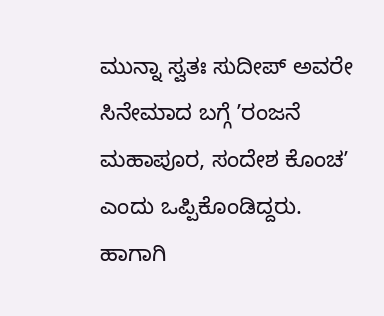ಮುನ್ನಾ ಸ್ವತಃ ಸುದೀಪ್‌ ಅವರೇ ಸಿನೇಮಾದ ಬಗ್ಗೆ ʼರಂಜನೆ ಮಹಾಪೂರ, ಸಂದೇಶ ಕೊಂಚʼ ಎಂದು ಒಪ್ಪಿಕೊಂಡಿದ್ದರು. ಹಾಗಾಗಿ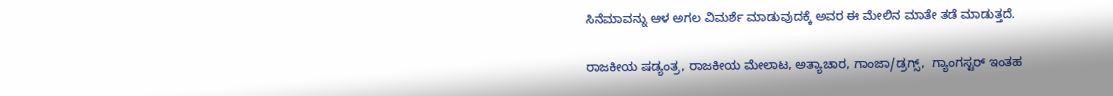ಸಿನೆಮಾವನ್ನು ಆಳ ಅಗಲ ವಿಮರ್ಶೆ ಮಾಡುವುದಕ್ಕೆ ಅವರ ಈ ಮೇಲಿನ ಮಾತೇ ತಡೆ ಮಾಡುತ್ತದೆ.

ರಾಜಕೀಯ ಷಡ್ಯಂತ್ರ, ರಾಜಕೀಯ ಮೇಲಾಟ, ಅತ್ಯಾಚಾರ, ಗಾಂಜಾ/ಡ್ರಗ್ಸ್,  ಗ್ಯಾಂಗಸ್ಟರ್‌ ಇಂತಹ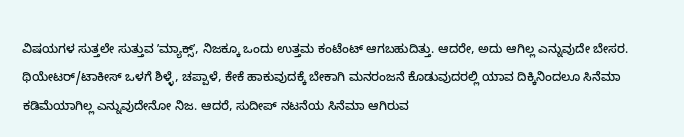ವಿಷಯಗಳ ಸುತ್ತಲೇ ಸುತ್ತುವ ʼಮ್ಯಾಕ್ಸ್‌ʼ, ನಿಜಕ್ಕೂ ಒಂದು ಉತ್ತಮ ಕಂಟೆಂಟ್‌ ಆಗಬಹುದಿತ್ತು. ಆದರೇ, ಅದು ಆಗಿಲ್ಲ ಎನ್ನುವುದೇ ಬೇಸರ. ಥಿಯೇಟರ್‌/ಟಾಕೀಸ್‌ ಒಳಗೆ ಶಿಳ್ಳೆ, ಚಪ್ಪಾಳೆ, ಕೇಕೆ ಹಾಕುವುದಕ್ಕೆ ಬೇಕಾಗಿ ಮನರಂಜನೆ ಕೊಡುವುದರಲ್ಲಿ ಯಾವ ದಿಕ್ಕಿನಿಂದಲೂ ಸಿನೆಮಾ ಕಡಿಮೆಯಾಗಿಲ್ಲ ಎನ್ನುವುದೇನೋ ನಿಜ. ಆದರೆ, ಸುದೀಪ್‌ ನಟನೆಯ ಸಿನೆಮಾ ಆಗಿರುವ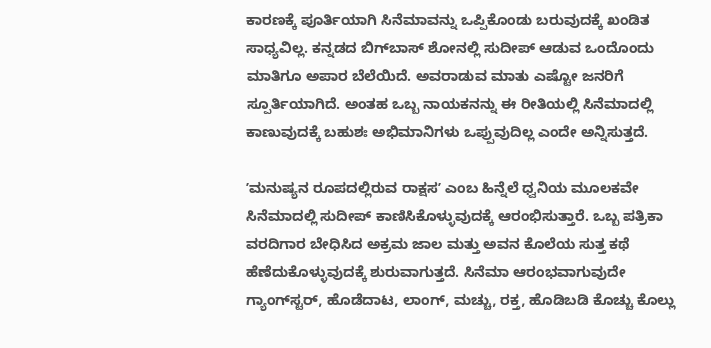ಕಾರಣಕ್ಕೆ ಪೂರ್ತಿಯಾಗಿ ಸಿನೆಮಾವನ್ನು ಒಪ್ಪಿಕೊಂಡು ಬರುವುದಕ್ಕೆ ಖಂಡಿತ ಸಾಧ್ಯವಿಲ್ಲ. ಕನ್ನಡದ ಬಿಗ್‌ಬಾಸ್‌ ಶೋನಲ್ಲಿ ಸುದೀಪ್‌ ಆಡುವ ಒಂದೊಂದು ಮಾತಿಗೂ ಅಪಾರ ಬೆಲೆಯಿದೆ. ಅವರಾಡುವ ಮಾತು ಎಷ್ಟೋ ಜನರಿಗೆ ಸ್ಪೂರ್ತಿಯಾಗಿದೆ. ಅಂತಹ ಒಬ್ಬ ನಾಯಕನನ್ನು ಈ ರೀತಿಯಲ್ಲಿ ಸಿನೆಮಾದಲ್ಲಿ ಕಾಣುವುದಕ್ಕೆ ಬಹುಶಃ ಅಭಿಮಾನಿಗಳು ಒಪ್ಪುವುದಿಲ್ಲ ಎಂದೇ ಅನ್ನಿಸುತ್ತದೆ.

ʼಮನುಷ್ಯನ ರೂಪದಲ್ಲಿರುವ ರಾಕ್ಷಸʼ ಎಂಬ ಹಿನ್ನೆಲೆ ಧ್ವನಿಯ ಮೂಲಕವೇ ಸಿನೆಮಾದಲ್ಲಿ ಸುದೀಪ್‌ ಕಾಣಿಸಿಕೊಳ್ಳುವುದಕ್ಕೆ ಆರಂಭಿಸುತ್ತಾರೆ. ಒಬ್ಬ ಪತ್ರಿಕಾ ವರದಿಗಾರ ಬೇಧಿಸಿದ ಅಕ್ರಮ ಜಾಲ ಮತ್ತು ಅವನ ಕೊಲೆಯ ಸುತ್ತ ಕಥೆ ಹೆಣೆದುಕೊಳ್ಳುವುದಕ್ಕೆ ಶುರುವಾಗುತ್ತದೆ. ಸಿನೆಮಾ ಆರಂಭವಾಗುವುದೇ ಗ್ಯಾಂಗ್‌ಸ್ಟರ್‌, ಹೊಡೆದಾಟ, ಲಾಂಗ್‌, ಮಚ್ಚು, ರಕ್ತ, ಹೊಡಿಬಡಿ ಕೊಚ್ಚು ಕೊಲ್ಲು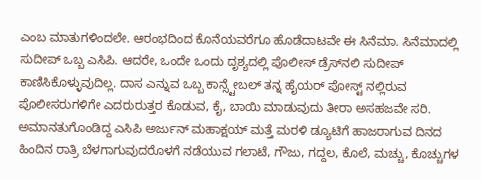ಎಂಬ ಮಾತುಗಳಿಂದಲೇ. ಆರಂಭದಿಂದ ಕೊನೆಯವರೆಗೂ ಹೊಡೆದಾಟವೇ ಈ ಸಿನೆಮಾ. ಸಿನೆಮಾದಲ್ಲಿ ಸುದೀಪ್‌ ಒಬ್ಬ ಎಸಿಪಿ. ಆದರೇ, ಒಂದೇ ಒಂದು ದೃಶ್ಯದಲ್ಲಿ ಪೊಲೀಸ್‌ ಡ್ರೆಸ್‌ನಲಿ ಸುದೀಪ್‌ ಕಾಣಿಸಿಕೊಳ್ಳುವುದಿಲ್ಲ. ದಾಸ ಎನ್ನುವ ಒಬ್ಬ ಕಾನ್ಸ್ಟೇಬಲ್‌ ತನ್ನ ಹೈಯರ್‌ ಪೋಸ್ಟ್‌ ನಲ್ಲಿರುವ ಪೊಲೀಸರುಗಳಿಗೇ ಎದರುರುತ್ತರ ಕೊಡುವ, ಕೈ, ಬಾಯಿ ಮಾಡುವುದು ತೀರಾ ಅಸಹಜವೇ ಸರಿ. ಅಮಾನತುಗೊಂಡಿದ್ದ ಎಸಿಪಿ ಅರ್ಜುನ್‌ ಮಹಾಕ್ಷಯ್‌ ಮತ್ತೆ ಮರಳಿ ಡ್ಯೂಟಿಗೆ ಹಾಜರಾಗುವ ದಿನದ ಹಿಂದಿನ ರಾತ್ರಿ ಬೆಳಗಾಗುವುದರೊಳಗೆ ನಡೆಯುವ ಗಲಾಟೆ, ಗೌಜು, ಗದ್ದಲ, ಕೊಲೆ, ಮಚ್ಚು, ಕೊಚ್ಚುಗಳ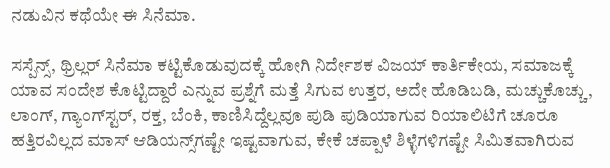ನಡುವಿನ ಕಥೆಯೇ ಈ ಸಿನೆಮಾ.

ಸಸ್ಪೆನ್ಸ್‌, ಥ್ರಿಲ್ಲರ್‌ ಸಿನೆಮಾ ಕಟ್ಟಿಕೊಡುವುದಕ್ಕೆ ಹೋಗಿ ನಿರ್ದೇಶಕ ವಿಜಯ್‌ ಕಾರ್ತಿಕೇಯ, ಸಮಾಜಕ್ಕೆ ಯಾವ ಸಂದೇಶ ಕೊಟ್ಟಿದ್ದಾರೆ ಎನ್ನುವ ಪ್ರಶ್ನೆಗೆ ಮತ್ತೆ ಸಿಗುವ ಉತ್ತರ, ಅದೇ ಹೊಡಿಬಡಿ, ಮಚ್ಚುಕೊಚ್ಚು, ಲಾಂಗ್‌, ಗ್ಯಾಂಗ್‌ಸ್ಟರ್‌, ರಕ್ತ, ಬೆಂಕಿ, ಕಾಣಿಸಿದ್ದೆಲ್ಲವೂ ಪುಡಿ ಪುಡಿಯಾಗುವ ರಿಯಾಲಿಟಿಗೆ ಚೂರೂ ಹತ್ತಿರವಿಲ್ಲದ ಮಾಸ್‌ ಆಡಿಯನ್ಸ್‌ಗಷ್ಟೇ ಇಷ್ಟವಾಗುವ, ಕೇಕೆ ಚಪ್ಪಾಳೆ ಶಿಳ್ಳೆಗಳಿಗಷ್ಟೇ ಸಿಮಿತವಾಗಿರುವ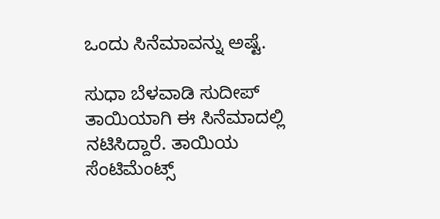ಒಂದು ಸಿನೆಮಾವನ್ನು ಅಷ್ಟೆ.

ಸುಧಾ ಬೆಳವಾಡಿ ಸುದೀಪ್‌ ತಾಯಿಯಾಗಿ ಈ ಸಿನೆಮಾದಲ್ಲಿ ನಟಿಸಿದ್ದಾರೆ. ತಾಯಿಯ ಸೆಂಟಿಮೆಂಟ್ಸ್‌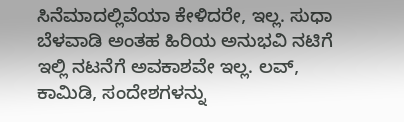ಸಿನೆಮಾದಲ್ಲಿವೆಯಾ ಕೇಳಿದರೇ, ಇಲ್ಲ. ಸುಧಾ ಬೆಳವಾಡಿ ಅಂತಹ ಹಿರಿಯ ಅನುಭವಿ ನಟಿಗೆ ಇಲ್ಲಿ ನಟನೆಗೆ ಅವಕಾಶವೇ ಇಲ್ಲ. ಲವ್‌, ಕಾಮಿಡಿ, ಸಂದೇಶಗಳನ್ನು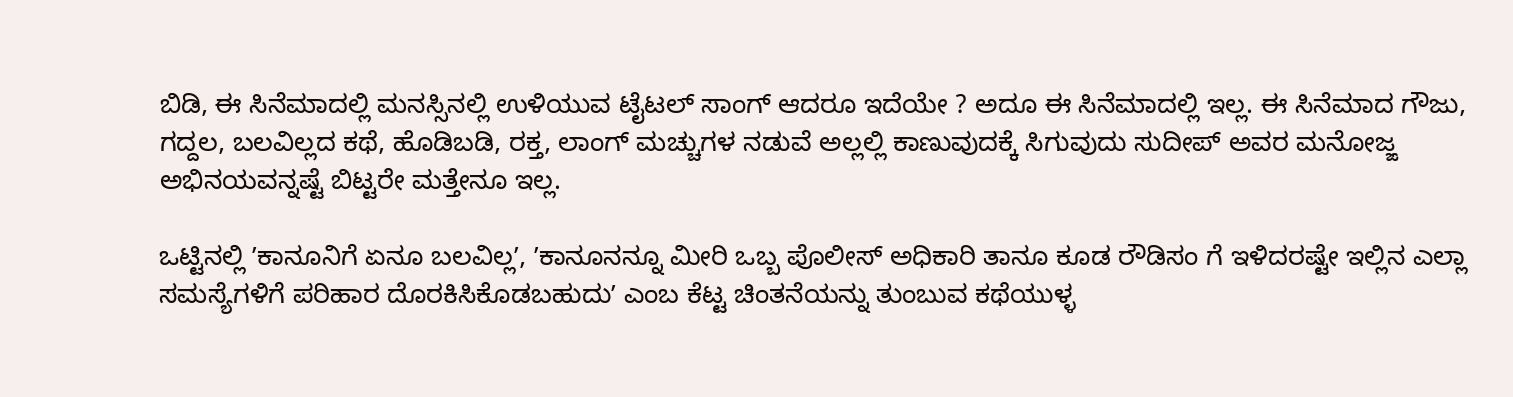ಬಿಡಿ, ಈ ಸಿನೆಮಾದಲ್ಲಿ ಮನಸ್ಸಿನಲ್ಲಿ ಉಳಿಯುವ ಟೈಟಲ್‌ ಸಾಂಗ್‌ ಆದರೂ ಇದೆಯೇ ? ಅದೂ ಈ ಸಿನೆಮಾದಲ್ಲಿ ಇಲ್ಲ. ಈ ಸಿನೆಮಾದ ಗೌಜು, ಗದ್ದಲ, ಬಲವಿಲ್ಲದ ಕಥೆ, ಹೊಡಿಬಡಿ, ರಕ್ತ, ಲಾಂಗ್‌ ಮಚ್ಚುಗಳ ನಡುವೆ ಅಲ್ಲಲ್ಲಿ ಕಾಣುವುದಕ್ಕೆ ಸಿಗುವುದು ಸುದೀಪ್‌ ಅವರ ಮನೋಜ್ಙ ಅಭಿನಯವನ್ನಷ್ಟೆ ಬಿಟ್ಟರೇ ಮತ್ತೇನೂ ಇಲ್ಲ.

ಒಟ್ಟಿನಲ್ಲಿ ʼಕಾನೂನಿಗೆ ಏನೂ ಬಲವಿಲ್ಲʼ, ʼಕಾನೂನನ್ನೂ ಮೀರಿ ಒಬ್ಬ ಪೊಲೀಸ್‌ ಅಧಿಕಾರಿ ತಾನೂ ಕೂಡ ರೌಡಿಸಂ ಗೆ ಇಳಿದರಷ್ಟೇ ಇಲ್ಲಿನ ಎಲ್ಲಾ ಸಮಸ್ಯೆಗಳಿಗೆ ಪರಿಹಾರ ದೊರಕಿಸಿಕೊಡಬಹುದುʼ ಎಂಬ ಕೆಟ್ಟ ಚಿಂತನೆಯನ್ನು ತುಂಬುವ ಕಥೆಯುಳ್ಳ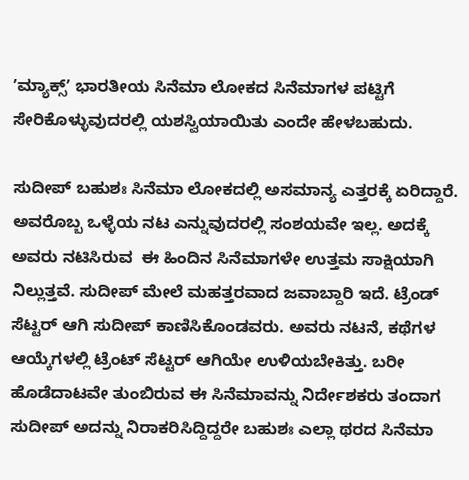ʼಮ್ಯಾಕ್ಸ್‌ʼ ಭಾರತೀಯ ಸಿನೆಮಾ ಲೋಕದ ಸಿನೆಮಾಗಳ ಪಟ್ಟಿಗೆ ಸೇರಿಕೊಳ್ಳುವುದರಲ್ಲಿ ಯಶಸ್ವಿಯಾಯಿತು ಎಂದೇ ಹೇಳಬಹುದು.

ಸುದೀಪ್‌ ಬಹುಶಃ ಸಿನೆಮಾ ಲೋಕದಲ್ಲಿ ಅಸಮಾನ್ಯ ಎತ್ತರಕ್ಕೆ ಏರಿದ್ದಾರೆ. ಅವರೊಬ್ಬ ಒಳ್ಳೆಯ ನಟ ಎನ್ನುವುದರಲ್ಲಿ ಸಂಶಯವೇ ಇಲ್ಲ. ಅದಕ್ಕೆ ಅವರು ನಟಿಸಿರುವ  ಈ ಹಿಂದಿನ ಸಿನೆಮಾಗಳೇ ಉತ್ತಮ ಸಾಕ್ಷಿಯಾಗಿ ನಿಲ್ಲುತ್ತವೆ. ಸುದೀಪ್ ಮೇಲೆ ಮಹತ್ತರವಾದ ಜವಾಬ್ದಾರಿ ಇದೆ. ಟ್ರೆಂಡ್‌ ಸೆಟ್ಟರ್‌ ಆಗಿ ಸುದೀಪ್‌ ಕಾಣಿಸಿಕೊಂಡವರು. ಅವರು ನಟನೆ, ಕಥೆಗಳ ಆಯ್ಕೆಗಳಲ್ಲಿ ಟ್ರೆಂಟ್‌ ಸೆಟ್ಟರ್‌ ಆಗಿಯೇ ಉಳಿಯಬೇಕಿತ್ತು. ಬರೀ ಹೊಡೆದಾಟವೇ ತುಂಬಿರುವ ಈ ಸಿನೆಮಾವನ್ನು ನಿರ್ದೇಶಕರು ತಂದಾಗ ಸುದೀಪ್‌ ಅದನ್ನು ನಿರಾಕರಿಸಿದ್ದಿದ್ದರೇ ಬಹುಶಃ ಎಲ್ಲಾ ಥರದ ಸಿನೆಮಾ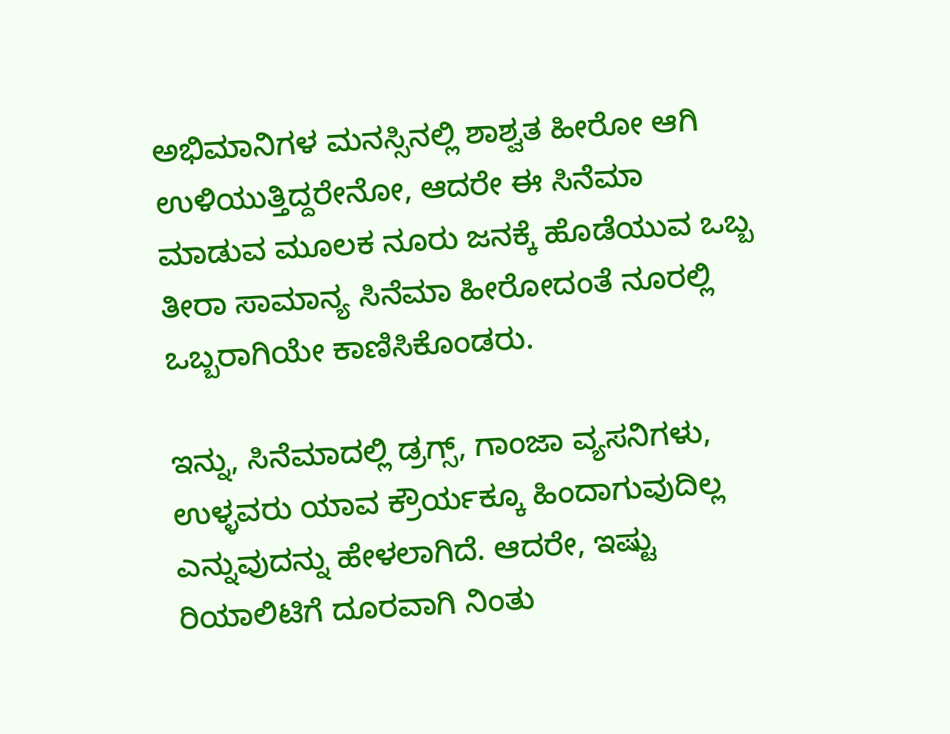ಅಭಿಮಾನಿಗಳ ಮನಸ್ಸಿನಲ್ಲಿ ಶಾಶ್ವತ ಹೀರೋ ಆಗಿ ಉಳಿಯುತ್ತಿದ್ದರೇನೋ, ಆದರೇ ಈ ಸಿನೆಮಾ ಮಾಡುವ ಮೂಲಕ ನೂರು ಜನಕ್ಕೆ ಹೊಡೆಯುವ ಒಬ್ಬ ತೀರಾ ಸಾಮಾನ್ಯ ಸಿನೆಮಾ ಹೀರೋದಂತೆ ನೂರಲ್ಲಿ ಒಬ್ಬರಾಗಿಯೇ ಕಾಣಿಸಿಕೊಂಡರು.

ಇನ್ನು, ಸಿನೆಮಾದಲ್ಲಿ ಡ್ರಗ್ಸ್‌, ಗಾಂಜಾ ವ್ಯಸನಿಗಳು, ಉಳ್ಳವರು ಯಾವ ಕ್ರೌರ್ಯಕ್ಕೂ ಹಿಂದಾಗುವುದಿಲ್ಲ ಎನ್ನುವುದನ್ನು ಹೇಳಲಾಗಿದೆ. ಆದರೇ, ಇಷ್ಟು ರಿಯಾಲಿಟಿಗೆ ದೂರವಾಗಿ ನಿಂತು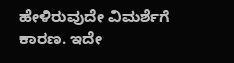ಹೇಳಿರುವುದೇ ವಿಮರ್ಶೆಗೆ ಕಾರಣ. ಇದೇ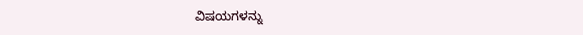ವಿಷಯಗಳನ್ನು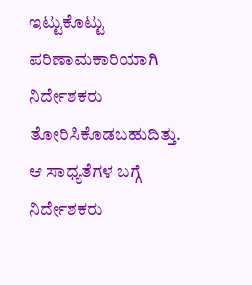ಇಟ್ಟುಕೊಟ್ಟು ಪರಿಣಾಮಕಾರಿಯಾಗಿ ನಿರ್ದೇಶಕರು ತೋರಿಸಿಕೊಡಬಹುದಿತ್ತು. ಆ ಸಾಧ್ಯತೆಗಳ ಬಗ್ಗೆ ನಿರ್ದೇಶಕರು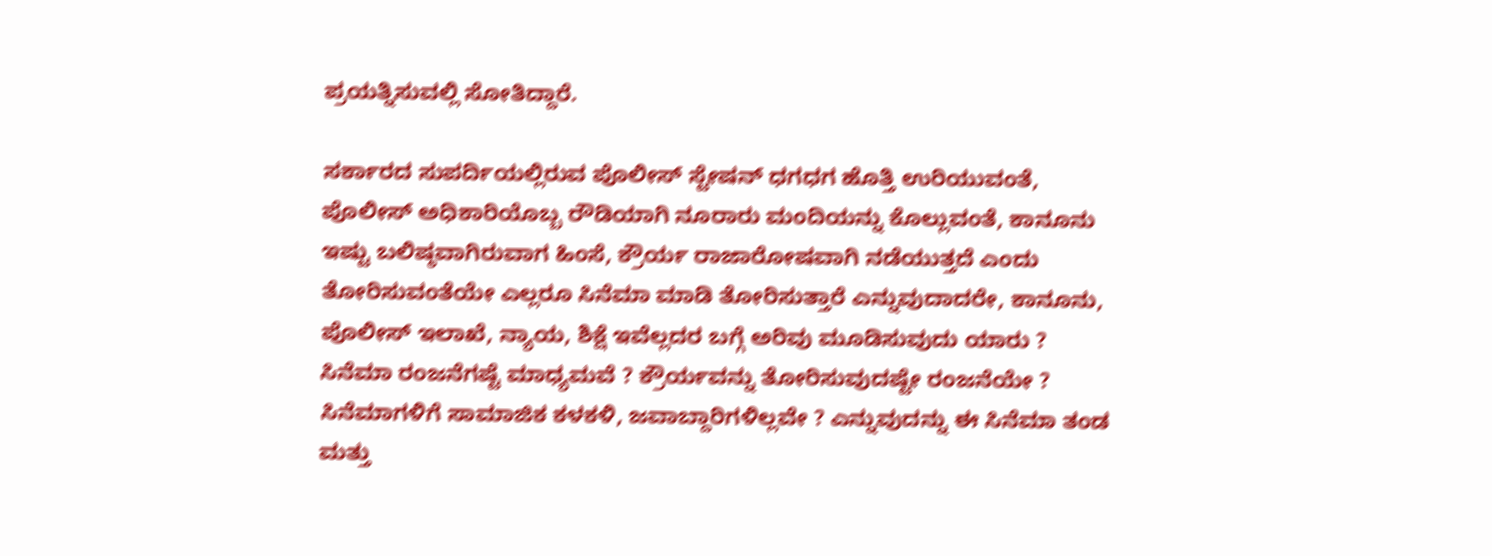ಪ್ರಯತ್ನಿಸುವಲ್ಲಿ ಸೋತಿದ್ದಾರೆ.

ಸರ್ಕಾರದ ಸುಪರ್ದಿಯಲ್ಲಿರುವ ಪೊಲೀಸ್ ಸ್ಟೇಷನ್‌ ಧಗಧಗ ಹೊತ್ತಿ ಉರಿಯುವಂತೆ, ಪೊಲೀಸ್‌ ಅಧಿಕಾರಿಯೊಬ್ಬ ರೌಡಿಯಾಗಿ ನೂರಾರು ಮಂದಿಯನ್ನು ಕೊಲ್ಲುವಂತೆ, ಕಾನೂನು ಇಷ್ಟು ಬಲಿಷ್ಠವಾಗಿರುವಾಗ ಹಿಂಸೆ, ಕ್ರೌರ್ಯ ರಾಜಾರೋಷವಾಗಿ ನಡೆಯುತ್ತದೆ ಎಂದು ತೋರಿಸುವಂತೆಯೇ ಎಲ್ಲರೂ ಸಿನೆಮಾ ಮಾಡಿ ತೋರಿಸುತ್ತಾರೆ ಎನ್ನುವುದಾದರೇ, ಕಾನೂನು, ಪೊಲೀಸ್‌ ಇಲಾಖೆ, ನ್ಯಾಯ, ಶಿಕ್ಷೆ ಇವೆಲ್ಲದರ ಬಗ್ಗೆ ಅರಿವು ಮೂಡಿಸುವುದು ಯಾರು ? ಸಿನೆಮಾ ರಂಜನೆಗಷ್ಟೆ ಮಾಧ್ಯಮವೆ ? ಕ್ರೌರ್ಯವನ್ನು ತೋರಿಸುವುದಷ್ಟೇ ರಂಜನೆಯೇ ? ಸಿನೆಮಾಗಳಿಗೆ ಸಾಮಾಜಿಕ ಕಳಕಳಿ, ಜವಾಬ್ದಾರಿಗಳಿಲ್ಲವೇ ? ಎನ್ನುವುದನ್ನು ಈ ಸಿನೆಮಾ ತಂಡ ಮತ್ತು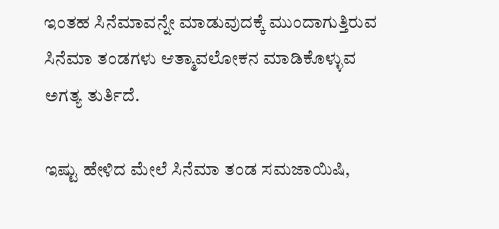ಇಂತಹ ಸಿನೆಮಾವನ್ನೇ ಮಾಡುವುದಕ್ಕೆ ಮುಂದಾಗುತ್ತಿರುವ ಸಿನೆಮಾ ತಂಡಗಳು ಆತ್ಮಾವಲೋಕನ ಮಾಡಿಕೊಳ್ಳುವ ಅಗತ್ಯ ತುರ್ತಿದೆ.

ಇಷ್ಟು ಹೇಳಿದ ಮೇಲೆ ಸಿನೆಮಾ ತಂಡ ಸಮಜಾಯಿಷಿ,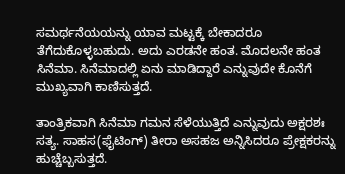ಸಮರ್ಥನೆಯಯನ್ನು ಯಾವ ಮಟ್ಟಕ್ಕೆ ಬೇಕಾದರೂ ತೆಗೆದುಕೊಳ್ಳಬಹುದು. ಅದು ಎರಡನೇ ಹಂತ. ಮೊದಲನೇ ಹಂತ ಸಿನೆಮಾ. ಸಿನೆಮಾದಲ್ಲಿ ಏನು ಮಾಡಿದ್ದಾರೆ ಎನ್ನುವುದೇ ಕೊನೆಗೆ ಮುಖ್ಯವಾಗಿ ಕಾಣಿಸುತ್ತದೆ.

ತಾಂತ್ರಿಕವಾಗಿ ಸಿನೆಮಾ ಗಮನ ಸೆಳೆಯುತ್ತಿದೆ ಎನ್ನುವುದು ಅಕ್ಷರಶಃ ಸತ್ಯ. ಸಾಹಸ(ಫೈಟಿಂಗ್‌) ತೀರಾ ಅಸಹಜ ಅನ್ನಿಸಿದರೂ ಪ್ರೇಕ್ಷಕರನ್ನು ಹುಚ್ಚೆಬ್ಬಸುತ್ತದೆ.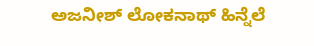ಅಜನೀಶ್‌ ಲೋಕನಾಥ್‌ ಹಿನ್ನೆಲೆ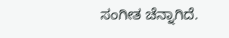ಸಂಗೀತ ಚೆನ್ನಾಗಿದೆ.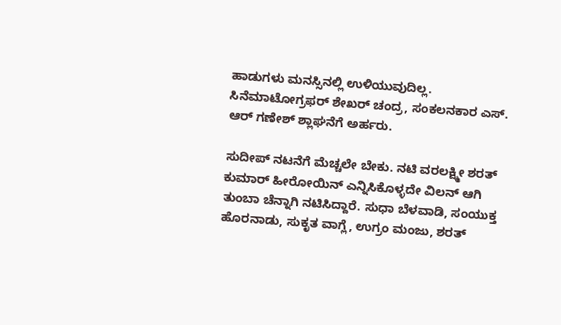ಹಾಡುಗಳು ಮನಸ್ಸಿನಲ್ಲಿ ಉಳಿಯುವುದಿಲ್ಲ. ಸಿನೆಮಾಟೋಗ್ರಫರ್‌ ಶೇಖರ್‌ ಚಂದ್ರ, ಸಂಕಲನಕಾರ ಎಸ್. ಆರ್‌ ಗಣೇಶ್‌ ಶ್ಲಾಘನೆಗೆ ಅರ್ಹರು.

ಸುದೀಪ್‌ ನಟನೆಗೆ ಮೆಚ್ಚಲೇ ಬೇಕು. ನಟಿ ವರಲಕ್ಷ್ಮೀ ಶರತ್‌ ಕುಮಾರ್ ಹೀರೋಯಿನ್‌ ಎನ್ನಿಸಿಕೊಳ್ಳದೇ ವಿಲನ್‌ ಆಗಿ ತುಂಬಾ ಚೆನ್ನಾಗಿ ನಟಿಸಿದ್ದಾರೆ. ಸುಧಾ ಬೆಳವಾಡಿ, ಸಂಯುಕ್ತ ಹೊರನಾಡು, ಸುಕೃತ ವಾಗ್ಲೆ, ಉಗ್ರಂ ಮಂಜು, ಶರತ್‌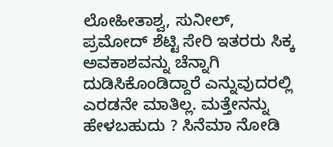ಲೋಹೀತಾಶ್ವ, ಸುನೀಲ್‌, ಪ್ರಮೋದ್‌ ಶೆಟ್ಟಿ ಸೇರಿ ಇತರರು ಸಿಕ್ಕ ಅವಕಾಶವನ್ನು ಚೆನ್ನಾಗಿ ದುಡಿಸಿಕೊಂಡಿದ್ದಾರೆ ಎನ್ನುವುದರಲ್ಲಿ ಎರಡನೇ ಮಾತಿಲ್ಲ. ಮತ್ತೇನನ್ನು ಹೇಳಬಹುದು ? ಸಿನೆಮಾ ನೋಡಿ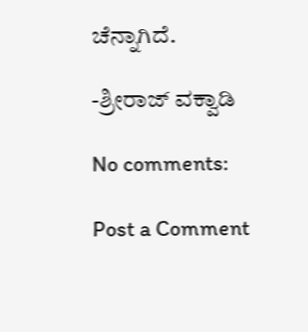ಚೆನ್ನಾಗಿದೆ.

-ಶ್ರೀರಾಜ್‌ ವಕ್ವಾಡಿ

No comments:

Post a Comment